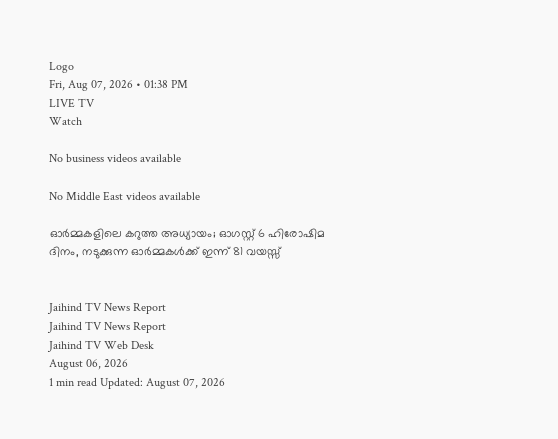Logo
Fri, Aug 07, 2026 • 01:38 PM
LIVE TV
Watch

No business videos available

No Middle East videos available

ഓർമ്മകളിലെ കറുത്ത അധ്യായം; ഓഗസ്റ്റ് 6 ഹിരോഷിമ ദിനം, നടുക്കുന്ന ഓർമ്മകൾക്ക് ഇന്ന് 81 വയസ്സ്


Jaihind TV News Report
Jaihind TV News Report
Jaihind TV Web Desk
August 06, 2026
1 min read Updated: August 07, 2026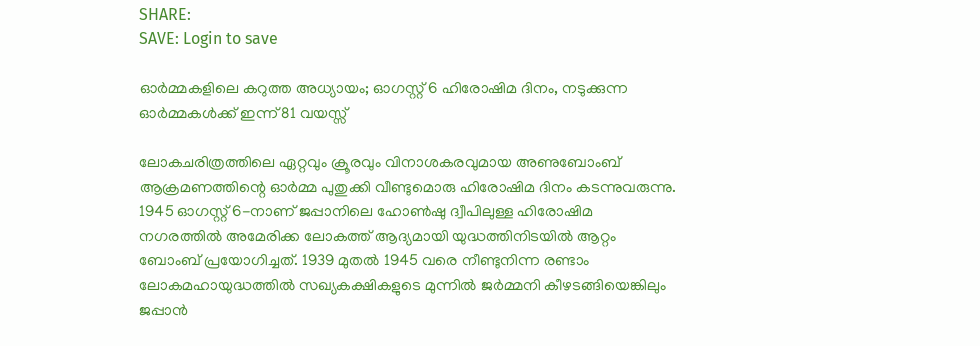SHARE:
SAVE: Login to save

ഓർമ്മകളിലെ കറുത്ത അധ്യായം; ഓഗസ്റ്റ് 6 ഹിരോഷിമ ദിനം, നടുക്കുന്ന ഓർമ്മകൾക്ക് ഇന്ന് 81 വയസ്സ്

ലോകചരിത്രത്തിലെ ഏറ്റവും ക്രൂരവും വിനാശകരവുമായ അണുബോംബ് ആക്രമണത്തിന്റെ ഓർമ്മ പുതുക്കി വീണ്ടുമൊരു ഹിരോഷിമ ദിനം കടന്നുവരുന്നു. 1945 ഓഗസ്റ്റ് 6-നാണ് ജപ്പാനിലെ ഹോൺഷു ദ്വീപിലുള്ള ഹിരോഷിമ നഗരത്തിൽ അമേരിക്ക ലോകത്ത് ആദ്യമായി യുദ്ധത്തിനിടയിൽ ആറ്റം ബോംബ് പ്രയോഗിച്ചത്. 1939 മുതൽ 1945 വരെ നീണ്ടുനിന്ന രണ്ടാം ലോകമഹായുദ്ധത്തിൽ സഖ്യകക്ഷികളുടെ മുന്നിൽ ജർമ്മനി കീഴടങ്ങിയെങ്കിലും ജപ്പാൻ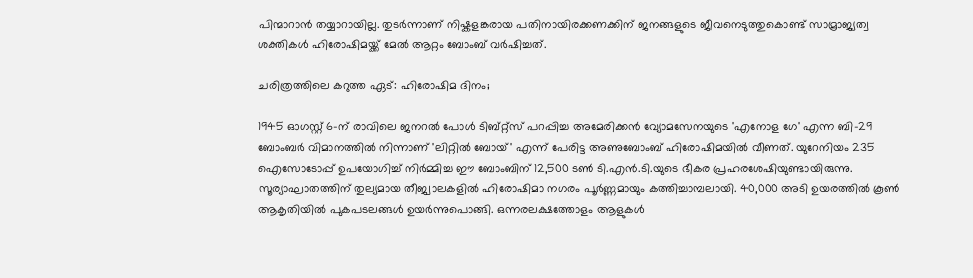പിന്മാറാൻ തയ്യാറായില്ല. തുടർന്നാണ് നിഷ്കളങ്കരായ പതിനായിരക്കണക്കിന് ജനങ്ങളുടെ ജീവനെടുത്തുകൊണ്ട് സാമ്രാജ്യത്വ ശക്തികൾ ഹിരോഷിമയ്ക്ക് മേൽ ആറ്റം ബോംബ് വർഷിച്ചത്.

ചരിത്രത്തിലെ കറുത്ത ഏട്: ഹിരോഷിമ ദിനം;

1945 ഓഗസ്റ്റ് 6-ന് രാവിലെ ജനറൽ പോൾ ടിബ്റ്റ്‌സ് പറപ്പിച്ച അമേരിക്കൻ വ്യോമസേനയുടെ 'എനോള ഗേ' എന്ന ബി-29 ബോംബർ വിമാനത്തിൽ നിന്നാണ് 'ലിറ്റിൽ ബോയ്' എന്ന് പേരിട്ട അണുബോംബ് ഹിരോഷിമയിൽ വീണത്. യുറേനിയം 235 ഐസോടോപ്പ് ഉപയോഗിച്ച് നിർമ്മിച്ച ഈ ബോംബിന് 12,500 ടൺ ടി.എൻ.ടി.യുടെ ഭീകര പ്രഹരശേഷിയുണ്ടായിരുന്നു. സൂര്യാഘാതത്തിന് തുല്യമായ തീജ്വാലകളിൽ ഹിരോഷിമാ നഗരം പൂർണ്ണമായും കത്തിച്ചാമ്പലായി. 40,000 അടി ഉയരത്തിൽ കൂൺ ആകൃതിയിൽ പുകപടലങ്ങൾ ഉയർന്നുപൊങ്ങി. ഒന്നരലക്ഷത്തോളം ആളുകൾ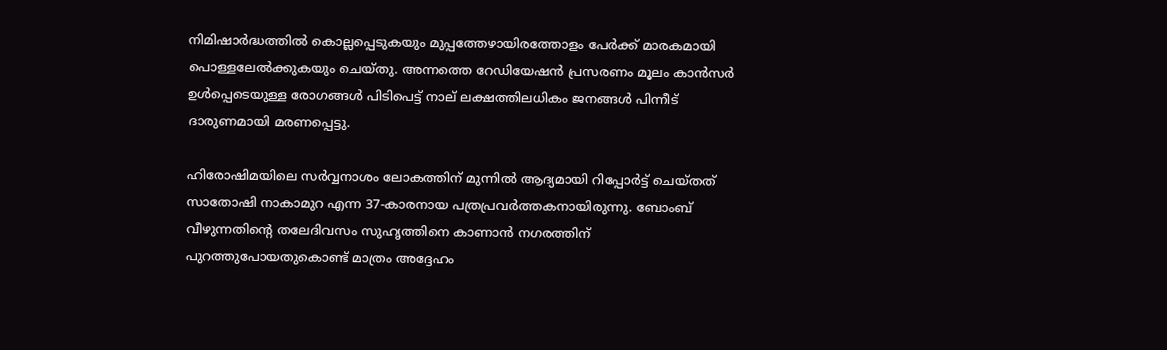നിമിഷാർദ്ധത്തിൽ കൊല്ലപ്പെടുകയും മുപ്പത്തേഴായിരത്തോളം പേർക്ക് മാരകമായി പൊള്ളലേൽക്കുകയും ചെയ്തു. അന്നത്തെ റേഡിയേഷൻ പ്രസരണം മൂലം കാൻസർ ഉൾപ്പെടെയുള്ള രോഗങ്ങൾ പിടിപെട്ട് നാല് ലക്ഷത്തിലധികം ജനങ്ങൾ പിന്നീട് ദാരുണമായി മരണപ്പെട്ടു.

ഹിരോഷിമയിലെ സർവ്വനാശം ലോകത്തിന് മുന്നിൽ ആദ്യമായി റിപ്പോർട്ട് ചെയ്തത് സാതോഷി നാകാമുറ എന്ന 37-കാരനായ പത്രപ്രവർത്തകനായിരുന്നു. ബോംബ് വീഴുന്നതിന്റെ തലേദിവസം സുഹൃത്തിനെ കാണാൻ നഗരത്തിന് പുറത്തുപോയതുകൊണ്ട് മാത്രം അദ്ദേഹം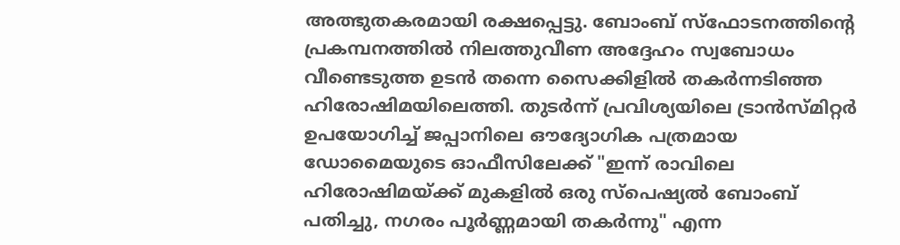അത്ഭുതകരമായി രക്ഷപ്പെട്ടു. ബോംബ് സ്ഫോടനത്തിന്റെ പ്രകമ്പനത്തിൽ നിലത്തുവീണ അദ്ദേഹം സ്വബോധം വീണ്ടെടുത്ത ഉടൻ തന്നെ സൈക്കിളിൽ തകർന്നടിഞ്ഞ ഹിരോഷിമയിലെത്തി. തുടർന്ന് പ്രവിശ്യയിലെ ട്രാൻസ്മിറ്റർ ഉപയോഗിച്ച് ജപ്പാനിലെ ഔദ്യോഗിക പത്രമായ ഡോമൈയുടെ ഓഫീസിലേക്ക് "ഇന്ന് രാവിലെ ഹിരോഷിമയ്ക്ക് മുകളിൽ ഒരു സ്പെഷ്യൽ ബോംബ് പതിച്ചു, നഗരം പൂർണ്ണമായി തകർന്നു" എന്ന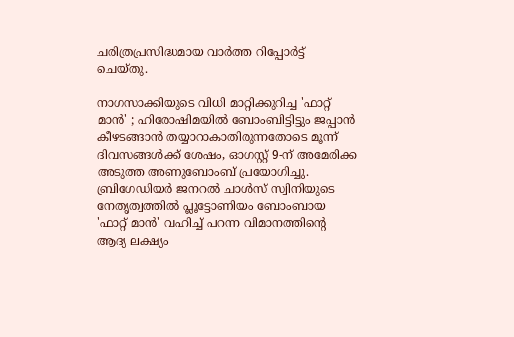ചരിത്രപ്രസിദ്ധമായ വാർത്ത റിപ്പോർട്ട് ചെയ്തു.

നാഗസാക്കിയുടെ വിധി മാറ്റിക്കുറിച്ച 'ഫാറ്റ് മാൻ' ; ഹിരോഷിമയിൽ ബോംബിട്ടിട്ടും ജപ്പാൻ കീഴടങ്ങാൻ തയ്യാറാകാതിരുന്നതോടെ മൂന്ന് ദിവസങ്ങൾക്ക് ശേഷം, ഓഗസ്റ്റ് 9-ന് അമേരിക്ക അടുത്ത അണുബോംബ് പ്രയോഗിച്ചു. ബ്രിഗേഡിയർ ജനറൽ ചാൾസ് സ്വിനിയുടെ നേതൃത്വത്തിൽ പ്ലൂട്ടോണിയം ബോംബായ 'ഫാറ്റ് മാൻ' വഹിച്ച് പറന്ന വിമാനത്തിന്റെ ആദ്യ ലക്ഷ്യം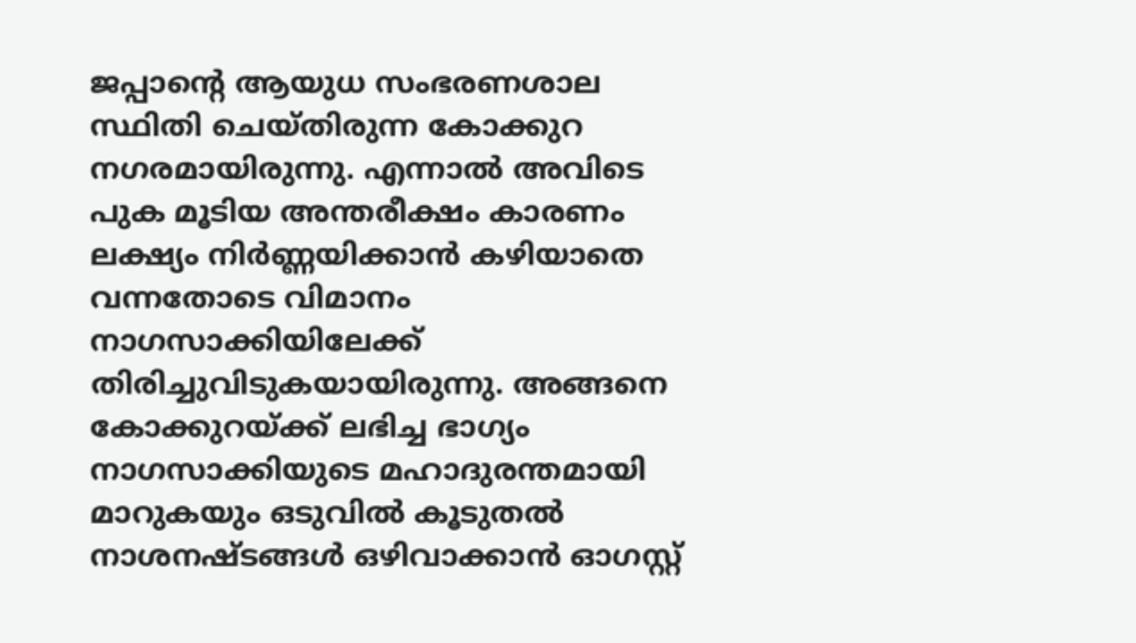ജപ്പാന്റെ ആയുധ സംഭരണശാല സ്ഥിതി ചെയ്തിരുന്ന കോക്കുറ നഗരമായിരുന്നു. എന്നാൽ അവിടെ പുക മൂടിയ അന്തരീക്ഷം കാരണം ലക്ഷ്യം നിർണ്ണയിക്കാൻ കഴിയാതെ വന്നതോടെ വിമാനം നാഗസാക്കിയിലേക്ക് തിരിച്ചുവിടുകയായിരുന്നു. അങ്ങനെ കോക്കുറയ്ക്ക് ലഭിച്ച ഭാഗ്യം നാഗസാക്കിയുടെ മഹാദുരന്തമായി മാറുകയും ഒടുവിൽ കൂടുതൽ നാശനഷ്ടങ്ങൾ ഒഴിവാക്കാൻ ഓഗസ്റ്റ്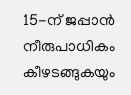15-ന് ജപ്പാൻ നീരുപാധികം കീഴടങ്ങുകയും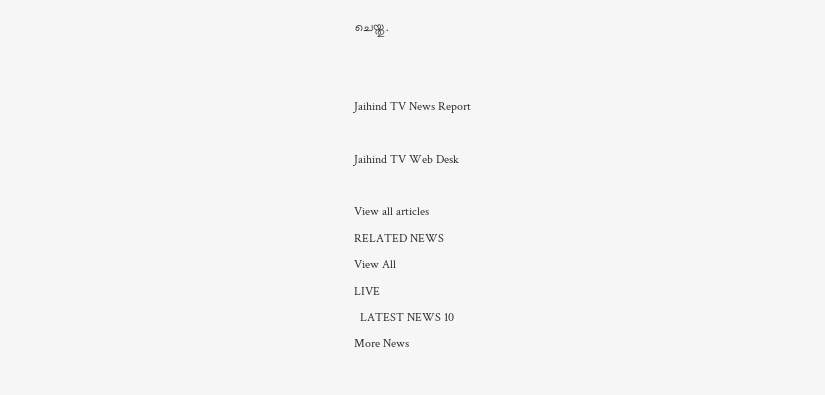ചെയ്തു.


Jaihind TV News Report

Jaihind TV Web Desk

View all articles
RELATED NEWS
View All
LIVE
  LATEST NEWS 10
More News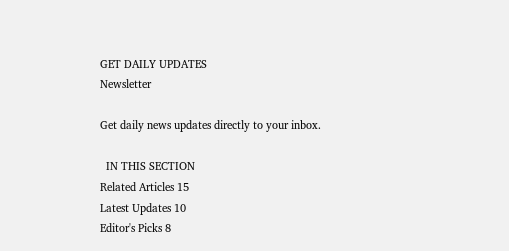GET DAILY UPDATES
Newsletter

Get daily news updates directly to your inbox.

  IN THIS SECTION
Related Articles 15
Latest Updates 10
Editor's Picks 8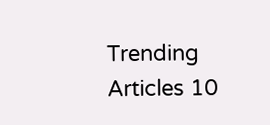Trending Articles 10